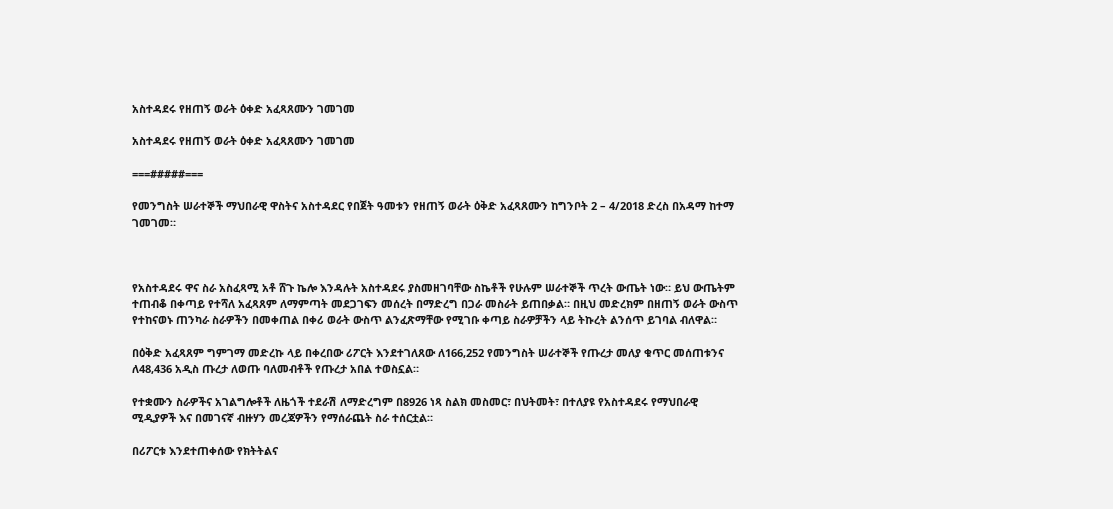አስተዳደሩ የዘጠኝ ወራት ዕቀድ አፈጻጸሙን ገመገመ

አስተዳደሩ የዘጠኝ ወራት ዕቀድ አፈጻጸሙን ገመገመ

===#####===

የመንግስት ሠራተኞች ማህበራዊ ዋስትና አስተዳደር የበጀት ዓመቱን የዘጠኝ ወራት ዕቅድ አፈጻጸሙን ከግንቦት 2 – 4/2018 ድረስ በአዳማ ከተማ ገመገመ።



የአስተዳደሩ ዋና ስራ አስፈጻሚ አቶ ሸጉ ኬሎ እንዳሉት አስተዳደሩ ያስመዘገባቸው ስኬቶች የሁሉም ሠራተኞች ጥረት ውጤት ነው። ይህ ውጤትም ተጠብቆ በቀጣይ የተሻለ አፈጻጸም ለማምጣት መደጋገፍን መሰረት በማድረግ በጋራ መስራት ይጠበቃል። በዚህ መድረክም በዘጠኝ ወራት ውስጥ የተከናወኑ ጠንካራ ስራዎችን በመቀጠል በቀሪ ወራት ውስጥ ልንፈጽማቸው የሚገቡ ቀጣይ ስራዎቻችን ላይ ትኩረት ልንሰጥ ይገባል ብለዋል።

በዕቅድ አፈጻጸም ግምገማ መድረኩ ላይ በቀረበው ሪፖርት እንደተገለጸው ለ166,252 የመንግስት ሠራተኞች የጡረታ መለያ ቁጥር መሰጠቱንና ለ48,436 አዲስ ጡረታ ለወጡ ባለመብቶች የጡረታ አበል ተወስኗል።

የተቋሙን ስራዎችና አገልግሎቶች ለዜጎች ተደራሽ ለማድረግም በ8926 ነጻ ስልክ መስመር፣ በህትመት፣ በተለያዩ የአስተዳደሩ የማህበራዊ ሚዲያዎች እና በመገናኛ ብዙሃን መረጃዎችን የማሰራጨት ስራ ተሰርቷል።

በሪፖርቱ እንደተጠቀሰው የክትትልና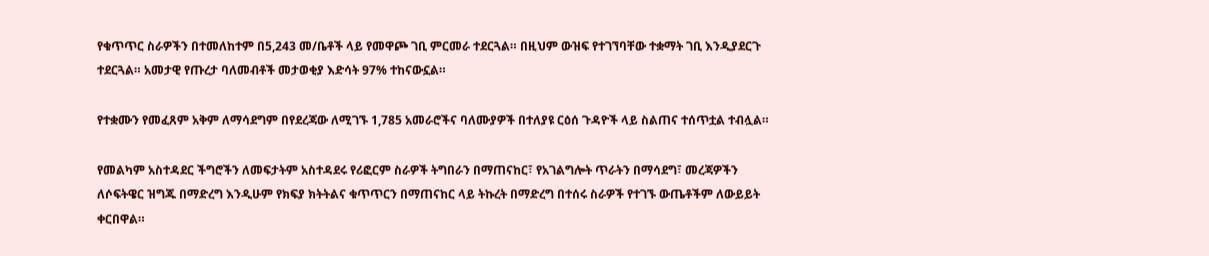የቁጥጥር ስራዎችን በተመለከተም በ5,243 መ/ቤቶች ላይ የመዋጮ ገቢ ምርመራ ተደርጓል። በዚህም ውዝፍ የተገኘባቸው ተቋማት ገቢ እንዲያደርጉ ተደርጓል። አመታዊ የጡረታ ባለመብቶች መታወቂያ እድሳት 97% ተከናውኗል።

የተቋሙን የመፈጸም አቅም ለማሳደግም በየደረጃው ለሚገኙ 1,785 አመራሮችና ባለሙያዎች በተለያዩ ርዕሰ ጉዳዮች ላይ ስልጠና ተሰጥቷል ተብሏል።

የመልካም አስተዳደር ችግሮችን ለመፍታትም አስተዳደሩ የሪፎርም ስራዎች ትግበራን በማጠናከር፣ የአገልግሎት ጥራትን በማሳደግ፣ መረጃዎችን ለሶፍትዌር ዝግጁ በማድረግ እንዲሁም የክፍያ ክትትልና ቁጥጥርን በማጠናከር ላይ ትኩረት በማድረግ በተሰሩ ስራዎች የተገኙ ውጤቶችም ለውይይት ቀርበዋል።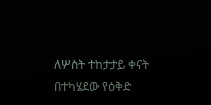ለሦስት ተከታታይ ቀናት በተካሄደው የዕቅድ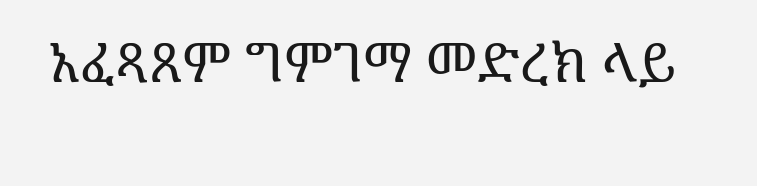አፈጻጸም ግምገማ መድረክ ላይ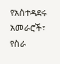የአስተዳደሩ አመራሮች፣ የስራ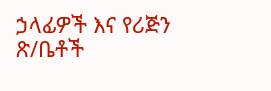ኃላፊዎች እና የሪጅን ጽ/ቤቶች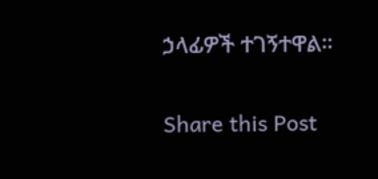ኃላፊዎች ተገኝተዋል።

Share this Post